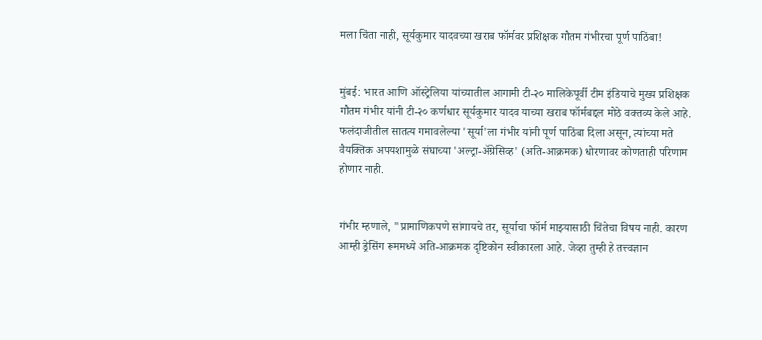मला चिंता नाही, सूर्यकुमार यादवच्या खराब फॉर्मवर प्रशिक्षक गौतम गंभीरचा पूर्ण पाठिंबा!


मुंबई: भारत आणि ऑस्ट्रेलिया यांच्यातील आगामी टी-२० मालिकेपूर्वी टीम इंडियाचे मुख्य प्रशिक्षक गौतम गंभीर यांनी टी-२० कर्णधार सूर्यकुमार यादव याच्या खराब फॉर्मबद्दल मोठे वक्तव्य केले आहे. फलंदाजीतील सातत्य गमावलेल्या 'सूर्या'ला गंभीर यांनी पूर्ण पाठिंबा दिला असून, त्यांच्या मते वैयक्तिक अपयशामुळे संघाच्या 'अल्ट्रा-अ‍ॅग्रेसिव्ह' (अति-आक्रमक) धोरणावर कोणताही परिणाम होणार नाही.


गंभीर म्हणाले, "प्रामाणिकपणे सांगायचे तर, सूर्याचा फॉर्म माझ्यासाठी चिंतेचा विषय नाही. कारण आम्ही ड्रेसिंग रूममध्ये अति-आक्रमक दृष्टिकोन स्वीकारला आहे. जेव्हा तुम्ही हे तत्त्वज्ञान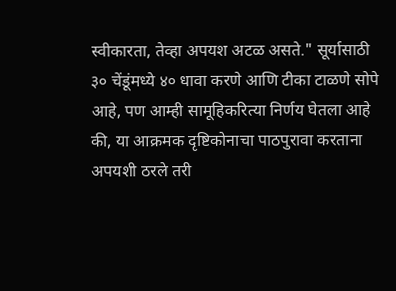स्वीकारता, तेव्हा अपयश अटळ असते." सूर्यासाठी ३० चेंडूंमध्ये ४० धावा करणे आणि टीका टाळणे सोपे आहे, पण आम्ही सामूहिकरित्या निर्णय घेतला आहे की, या आक्रमक दृष्टिकोनाचा पाठपुरावा करताना अपयशी ठरले तरी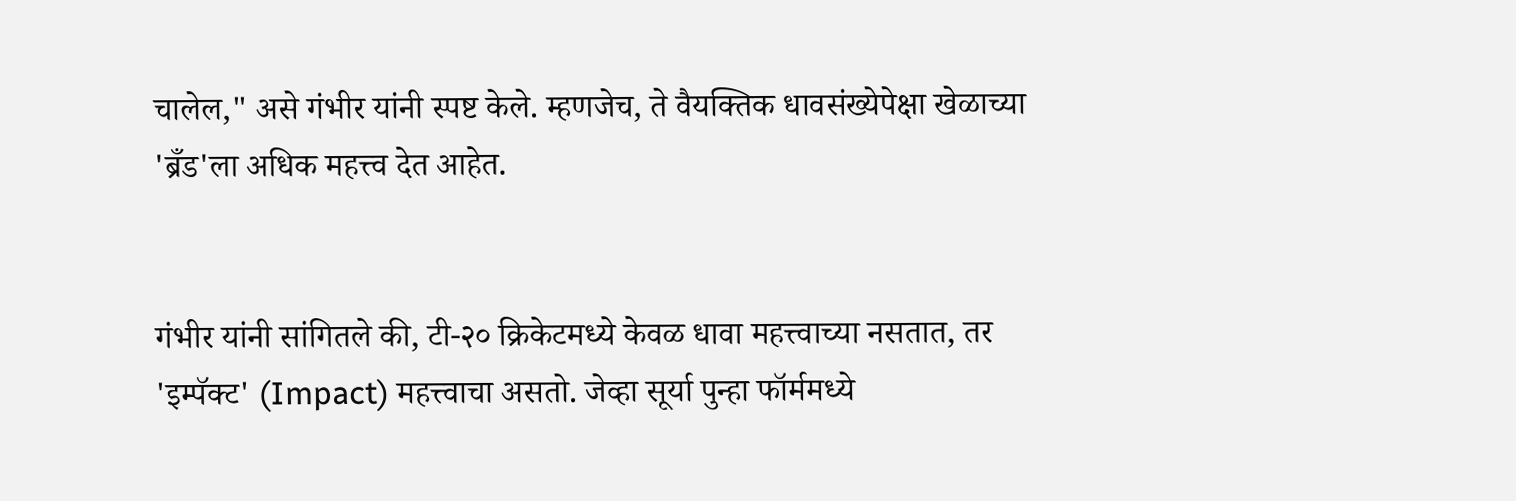चालेल," असे गंभीर यांनी स्पष्ट केले. म्हणजेच, ते वैयक्तिक धावसंख्येपेक्षा खेळाच्या 'ब्रँड'ला अधिक महत्त्व देत आहेत.


गंभीर यांनी सांगितले की, टी-२० क्रिकेटमध्ये केवळ धावा महत्त्वाच्या नसतात, तर 'इम्पॅक्ट' (Impact) महत्त्वाचा असतो. जेव्हा सूर्या पुन्हा फॉर्ममध्ये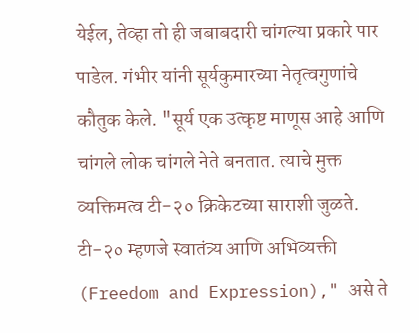येईल, तेव्हा तो ही जबाबदारी चांगल्या प्रकारे पार पाडेल. गंभीर यांनी सूर्यकुमारच्या नेतृत्वगुणांचे कौतुक केले. "सूर्य एक उत्कृष्ट माणूस आहे आणि चांगले लोक चांगले नेते बनतात. त्याचे मुक्त व्यक्तिमत्व टी-२० क्रिकेटच्या साराशी जुळते. टी-२० म्हणजे स्वातंत्र्य आणि अभिव्यक्ती (Freedom and Expression)," असे ते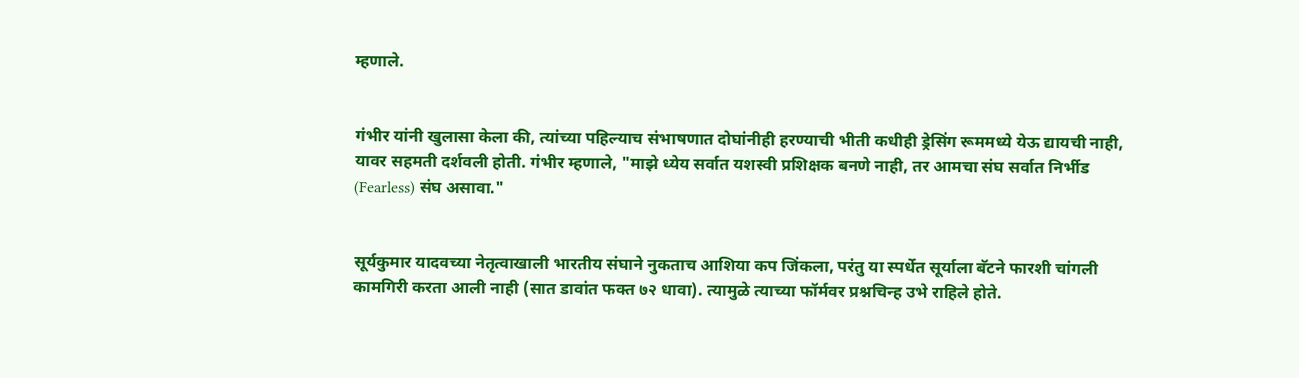म्हणाले.


गंभीर यांनी खुलासा केला की, त्यांच्या पहिल्याच संभाषणात दोघांनीही हरण्याची भीती कधीही ड्रेसिंग रूममध्ये येऊ द्यायची नाही, यावर सहमती दर्शवली होती. गंभीर म्हणाले, "माझे ध्येय सर्वात यशस्वी प्रशिक्षक बनणे नाही, तर आमचा संघ सर्वात निर्भीड (Fearless) संघ असावा."


सूर्यकुमार यादवच्या नेतृत्वाखाली भारतीय संघाने नुकताच आशिया कप जिंकला, परंतु या स्पर्धेत सूर्याला बॅटने फारशी चांगली कामगिरी करता आली नाही (सात डावांत फक्त ७२ धावा). त्यामुळे त्याच्या फॉर्मवर प्रश्नचिन्ह उभे राहिले होते.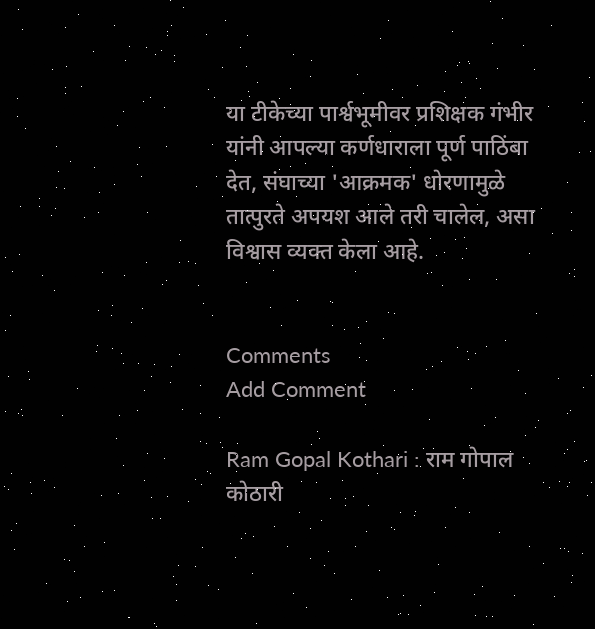या टीकेच्या पार्श्वभूमीवर प्रशिक्षक गंभीर यांनी आपल्या कर्णधाराला पूर्ण पाठिंबा देत, संघाच्या 'आक्रमक' धोरणामुळे तात्पुरते अपयश आले तरी चालेल, असा विश्वास व्यक्त केला आहे.


Comments
Add Comment

Ram Gopal Kothari : राम गोपाल कोठारी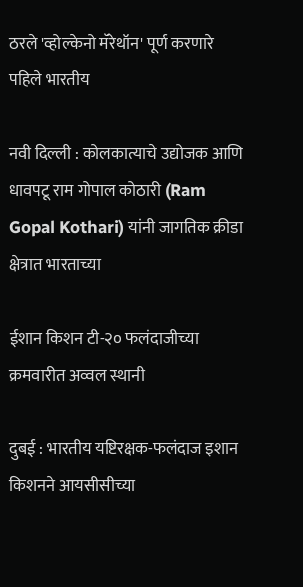ठरले 'व्होल्केनो मॅरेथॉन' पूर्ण करणारे पहिले भारतीय

नवी दिल्ली : कोलकात्याचे उद्योजक आणि धावपटू राम गोपाल कोठारी (Ram Gopal Kothari) यांनी जागतिक क्रीडा क्षेत्रात भारताच्या

ईशान किशन टी-२० फलंदाजीच्या क्रमवारीत अव्वल स्थानी

दुबई : भारतीय यष्टिरक्षक-फलंदाज इशान किशनने आयसीसीच्या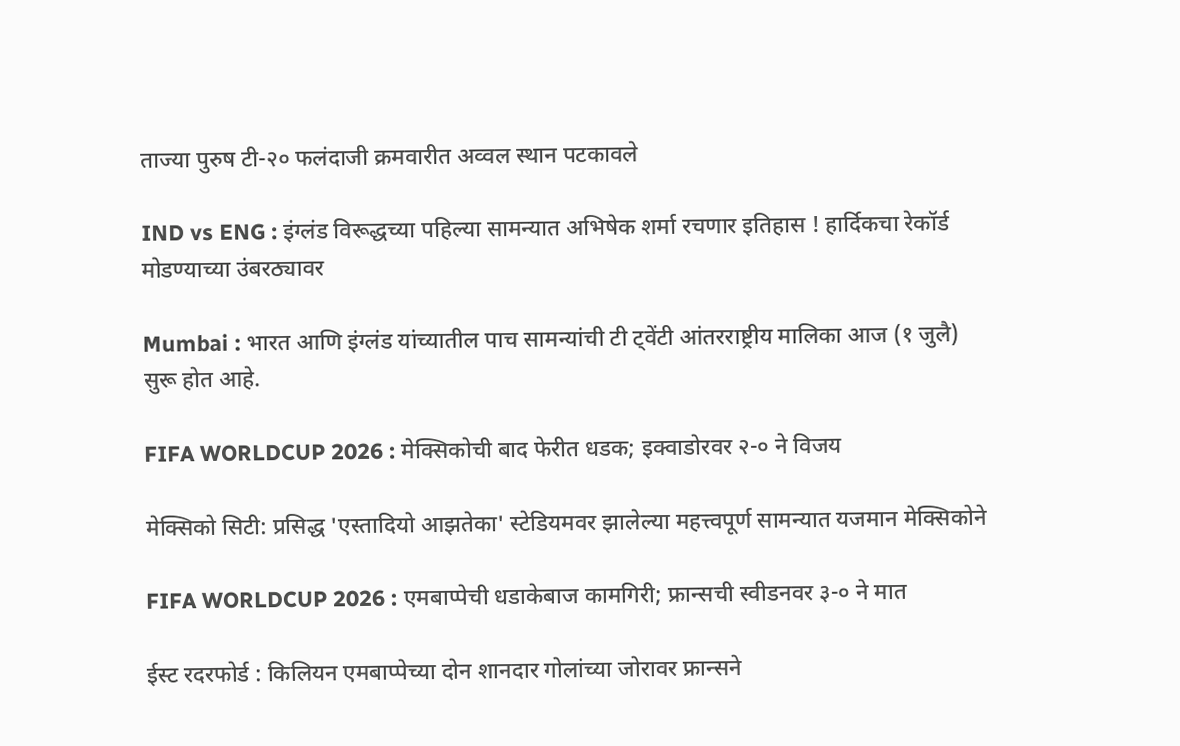ताज्या पुरुष टी-२० फलंदाजी क्रमवारीत अव्वल स्थान पटकावले

IND vs ENG : इंग्लंड विरूद्धच्या पहिल्या सामन्यात अभिषेक शर्मा रचणार इतिहास ! हार्दिकचा रेकॉर्ड मोडण्याच्या उंबरठ्यावर

Mumbai : भारत आणि इंग्लंड यांच्यातील पाच सामन्यांची टी ट्वेंटी आंतरराष्ट्रीय मालिका आज (१ जुलै) सुरू होत आहे.

FIFA WORLDCUP 2026 : मेक्सिकोची बाद फेरीत धडक; इक्वाडोरवर २-० ने विजय

मेक्सिको सिटी: प्रसिद्ध 'एस्तादियो आझतेका' स्टेडियमवर झालेल्या महत्त्वपूर्ण सामन्यात यजमान मेक्सिकोने

FIFA WORLDCUP 2026 : एमबाप्पेची धडाकेबाज कामगिरी; फ्रान्सची स्वीडनवर ३-० ने मात

ईस्ट रदरफोर्ड : किलियन एमबाप्पेच्या दोन शानदार गोलांच्या जोरावर फ्रान्सने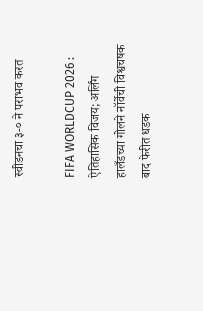स्वीडनचा ३-० ने पराभव करत

FIFA WORLDCUP 2026 : ऐतिहासिक विजय; अर्लिंग हालँडच्या गोलने नॉर्वेची विश्वचषक बाद फेरीत धडक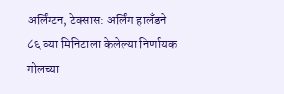अर्लिंग्टन, टेक्सास: अर्लिंग हालँडने ८६ व्या मिनिटाला केलेल्या निर्णायक गोलच्या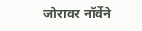जोरावर नॉर्वेने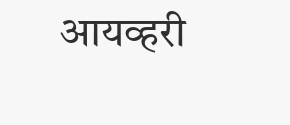आयव्हरी